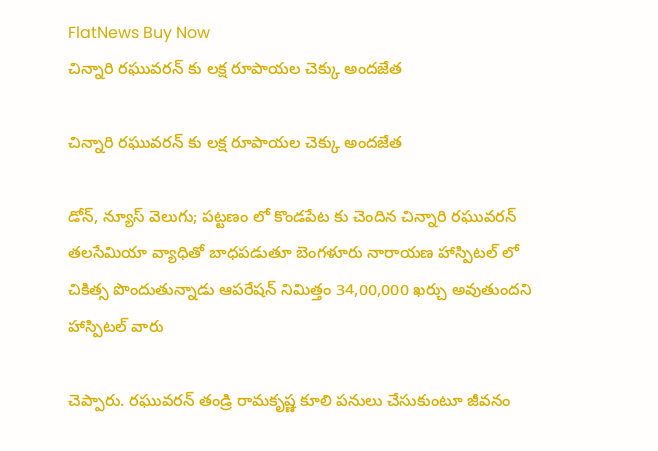FlatNews Buy Now
చిన్నారి రఘువరన్ కు లక్ష రూపాయల చెక్కు అందజేత

చిన్నారి రఘువరన్ కు లక్ష రూపాయల చెక్కు అందజేత

డోన్, న్యూస్ వెలుగు; పట్టణం లో కొండపేట కు చెందిన చిన్నారి రఘువరన్ తలసేమియా వ్యాధితో బాధపడుతూ బెంగళూరు నారాయణ హాస్పిటల్ లో చికిత్స పొందుతున్నాడు ఆపరేషన్ నిమిత్తం 34,00,000 ఖర్చు అవుతుందని హాస్పిటల్ వారు

చెప్పారు. రఘువరన్ తండ్రి రామకృష్ణ కూలి పనులు చేసుకుంటూ జీవనం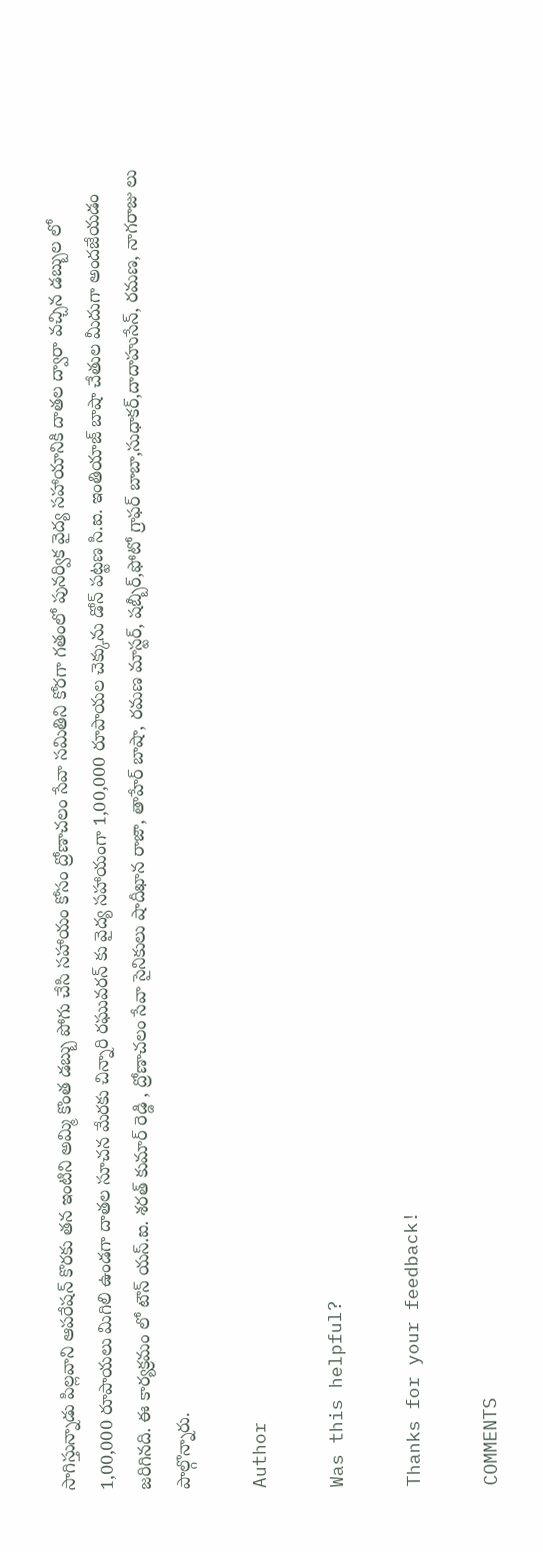సాగిస్తున్నాడు పిల్లవాని ఆపరేషన్ కొరకు తన ఇంటిని అమ్మి కొంత డబ్బు పోగు చేసి సహాయం కోసం ద్రోణాచలం సేవా సమితిని కోరగా గతంలో పునర్విక వైద్య సహాయానికి దాతల ద్వారా వచ్చిన డబ్బుల లో 1,00,000 రూపాయలు మిగిలి ఉండగా దాతల సూచన మేరకు చిన్నారి రఘువరన్ కు వైద్య సహాయంగా 1,00,000 రూపాయల చెక్కును డోన్ పట్టణ సి.ఐ. ఇంతియాజ్ బాషా చేతుల మీదుగా అందజేయడం జరిగినది. ఈ కార్యక్రమం లో టౌన్ యస్.ఐ. శరత్ కుమార్ రెడ్డి , ద్రోణాచలం సేవా సైనికులు షాదీఖాన రాజా, తాహేర్ బాషా, రమణ మాస్టర్, షబ్బీర్,ఫోటో గ్రాఫర్ బాబా,సుధాకర్,దాదాహుసేన్, రమణ, నాగరాజు లు పాల్గొన్నారు.

Author

Was this helpful?

Thanks for your feedback!

COMMENTS